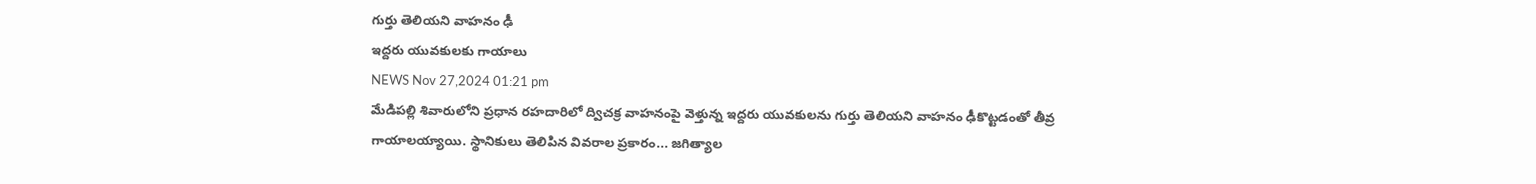గుర్తు తెలియని వాహనం ఢీ
ఇద్దరు యువకులకు గాయాలు
NEWS Nov 27,2024 01:21 pm
మేడిపల్లి శివారులోని ప్రధాన రహదారిలో ద్విచక్ర వాహనంపై వెళ్తున్న ఇద్దరు యువకులను గుర్తు తెలియని వాహనం ఢీకొట్టడంతో తీవ్ర గాయాలయ్యాయి. స్థానికులు తెలిపిన వివరాల ప్రకారం... జగిత్యాల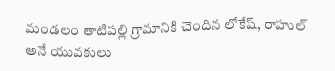మండలం తాటిపల్లి గ్రామానికి చెందిన లోకేష్, రాహుల్ అనే యువకులు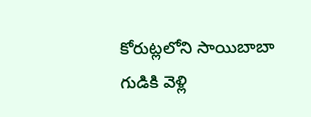కోరుట్లలోని సాయిబాబా గుడికి వెళ్లి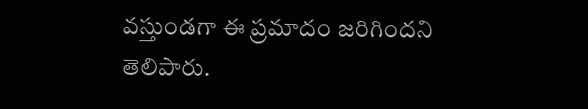వస్తుండగా ఈ ప్రమాదం జరిగిందని తెలిపారు.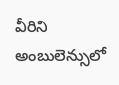వీరిని అంబులెన్సులో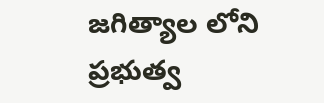జగిత్యాల లోని ప్రభుత్వ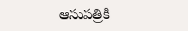ఆసుపత్రికి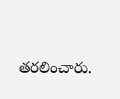తరలించారు.